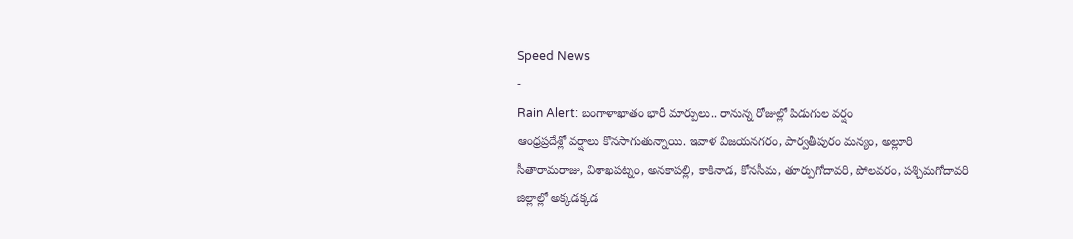Speed News
-
Rain Alert: బంగాళాఖాతం భారీ మార్పులు.. రానున్న రోజుల్లో పిడుగుల వర్షం
ఆంధ్రప్రదేశ్లో వర్షాలు కొనసాగుతున్నాయి. ఇవాళ విజయనగరం, పార్వతీపురం మన్యం, అల్లూరి సీతారామరాజు, విశాఖపట్నం, అనకాపల్లి, కాకినాడ, కోనసీమ, తూర్పుగోదావరి, పోలవరం, పశ్చిమగోదావరి జిల్లాల్లో అక్కడక్కడ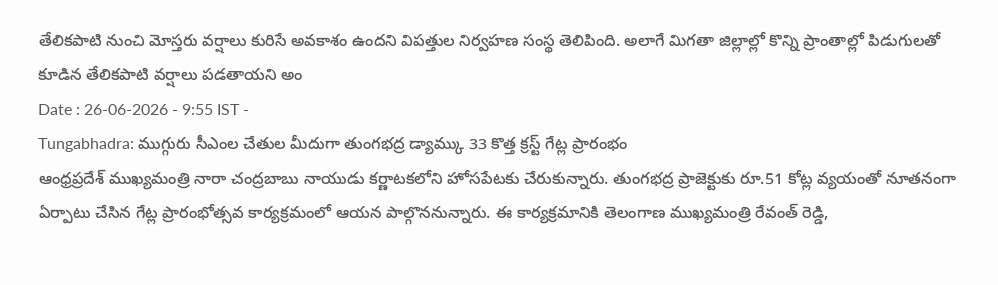తేలికపాటి నుంచి మోస్తరు వర్షాలు కురిసే అవకాశం ఉందని విపత్తుల నిర్వహణ సంస్థ తెలిపింది. అలాగే మిగతా జిల్లాల్లో కొన్ని ప్రాంతాల్లో పిడుగులతో కూడిన తేలికపాటి వర్షాలు పడతాయని అం
Date : 26-06-2026 - 9:55 IST -
Tungabhadra: ముగ్గురు సీఎంల చేతుల మీదుగా తుంగభద్ర డ్యామ్కు 33 కొత్త క్రస్ట్ గేట్ల ప్రారంభం
ఆంధ్రప్రదేశ్ ముఖ్యమంత్రి నారా చంద్రబాబు నాయుడు కర్ణాటకలోని హోసపేటకు చేరుకున్నారు. తుంగభద్ర ప్రాజెక్టుకు రూ.51 కోట్ల వ్యయంతో నూతనంగా ఏర్పాటు చేసిన గేట్ల ప్రారంభోత్సవ కార్యక్రమంలో ఆయన పాల్గొననున్నారు. ఈ కార్యక్రమానికి తెలంగాణ ముఖ్యమంత్రి రేవంత్ రెడ్డి,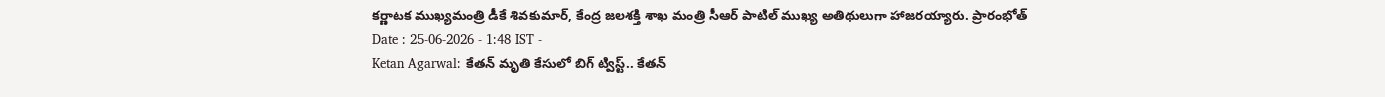కర్ణాటక ముఖ్యమంత్రి డీకే శివకుమార్, కేంద్ర జలశక్తి శాఖ మంత్రి సీఆర్ పాటిల్ ముఖ్య అతిథులుగా హాజరయ్యారు. ప్రారంభోత్
Date : 25-06-2026 - 1:48 IST -
Ketan Agarwal: కేతన్ మృతి కేసులో బిగ్ ట్విస్ట్.. కేతన్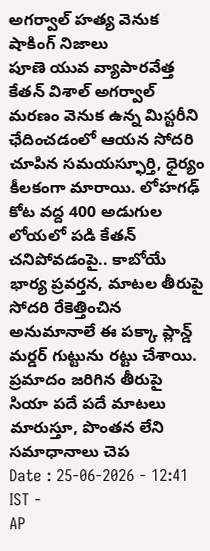అగర్వాల్ హత్య వెనుక షాకింగ్ నిజాలు
పూణె యువ వ్యాపారవేత్త కేతన్ విశాల్ అగర్వాల్ మరణం వెనుక ఉన్న మిస్టరీని ఛేదించడంలో ఆయన సోదరి చూపిన సమయస్ఫూర్తి, ధైర్యం కీలకంగా మారాయి. లోహగఢ్ కోట వద్ద 400 అడుగుల లోయలో పడి కేతన్ చనిపోవడంపై.. కాబోయే భార్య ప్రవర్తన, మాటల తీరుపై సోదరి రేకెత్తించిన అనుమానాలే ఈ పక్కా ప్లాన్డ్ మర్డర్ గుట్టును రట్టు చేశాయి. ప్రమాదం జరిగిన తీరుపై సియా పదే పదే మాటలు మారుస్తూ, పొంతన లేని సమాధానాలు చెప
Date : 25-06-2026 - 12:41 IST -
AP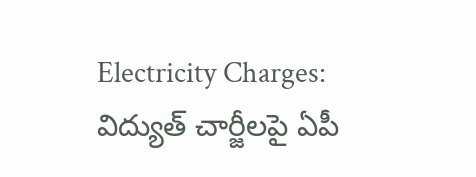Electricity Charges: విద్యుత్ చార్జీలపై ఏపీ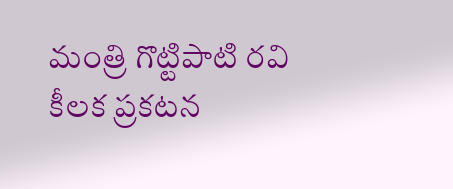మంత్రి గొట్టిపాటి రవి కీలక ప్రకటన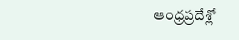ఆంధ్రప్రదేశ్లో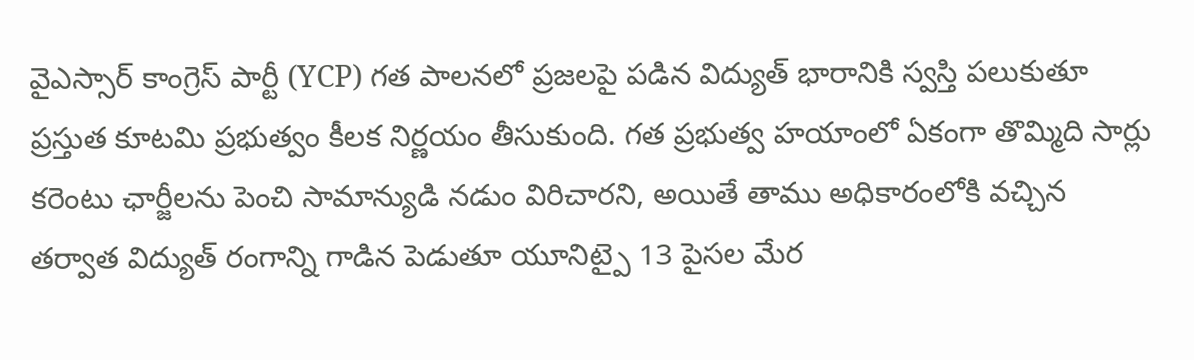వైఎస్సార్ కాంగ్రెస్ పార్టీ (YCP) గత పాలనలో ప్రజలపై పడిన విద్యుత్ భారానికి స్వస్తి పలుకుతూ ప్రస్తుత కూటమి ప్రభుత్వం కీలక నిర్ణయం తీసుకుంది. గత ప్రభుత్వ హయాంలో ఏకంగా తొమ్మిది సార్లు కరెంటు ఛార్జీలను పెంచి సామాన్యుడి నడుం విరిచారని, అయితే తాము అధికారంలోకి వచ్చిన తర్వాత విద్యుత్ రంగాన్ని గాడిన పెడుతూ యూనిట్పై 13 పైసల మేర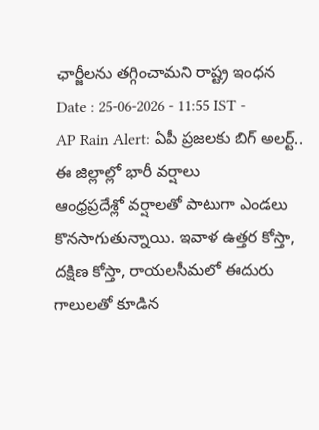ఛార్జీలను తగ్గించామని రాష్ట్ర ఇంధన
Date : 25-06-2026 - 11:55 IST -
AP Rain Alert: ఏపీ ప్రజలకు బిగ్ అలర్ట్.. ఈ జిల్లాల్లో భారీ వర్షాలు
ఆంధ్రప్రదేశ్లో వర్షాలతో పాటుగా ఎండలు కొనసాగుతున్నాయి. ఇవాళ ఉత్తర కోస్తా, దక్షిణ కోస్తా, రాయలసీమలో ఈదురు గాలులతో కూడిన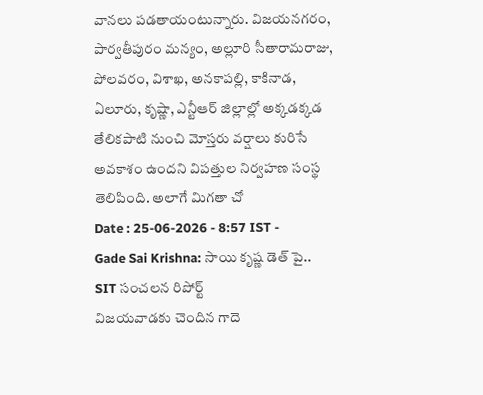వానలు పడతాయంటున్నారు. విజయనగరం, పార్వతీపురం మన్యం, అల్లూరి సీతారామరాజు, పోలవరం, విశాఖ, అనకాపల్లి, కాకినాడ, ఏలూరు, కృష్ణా, ఎన్టీఆర్ జిల్లాల్లో అక్కడక్కడ తేలికపాటి నుంచి మోస్తరు వర్షాలు కురిసే అవకాశం ఉందని విపత్తుల నిర్వహణ సంస్థ తెలిపింది. అలాగే మిగతా చో
Date : 25-06-2026 - 8:57 IST -
Gade Sai Krishna: సాయి కృష్ణ డెత్ పై.. SIT సంచలన రిపోర్ట్
విజయవాడకు చెందిన గాదె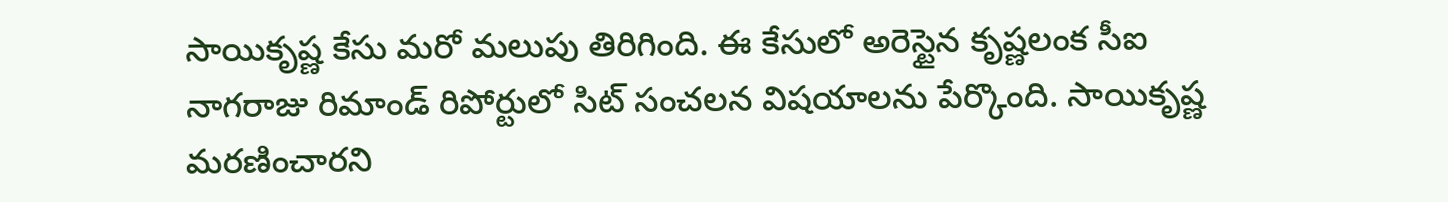సాయికృష్ణ కేసు మరో మలుపు తిరిగింది. ఈ కేసులో అరెస్టైన కృష్ణలంక సీఐ నాగరాజు రిమాండ్ రిపోర్టులో సిట్ సంచలన విషయాలను పేర్కొంది. సాయికృష్ణ మరణించారని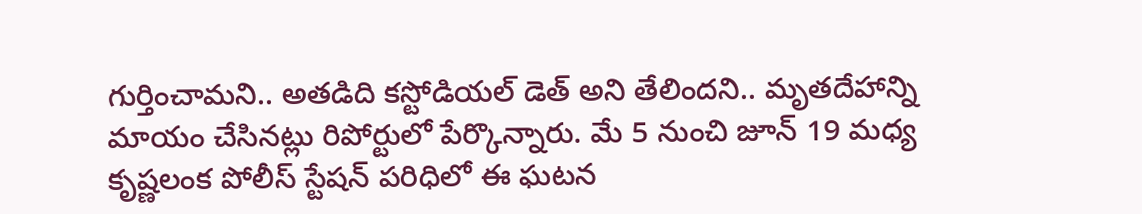గుర్తించామని.. అతడిది కస్టోడియల్ డెత్ అని తేలిందని.. మృతదేహాన్ని మాయం చేసినట్లు రిపోర్టులో పేర్కొన్నారు. మే 5 నుంచి జూన్ 19 మధ్య కృష్ణలంక పోలీస్ స్టేషన్ పరిధిలో ఈ ఘటన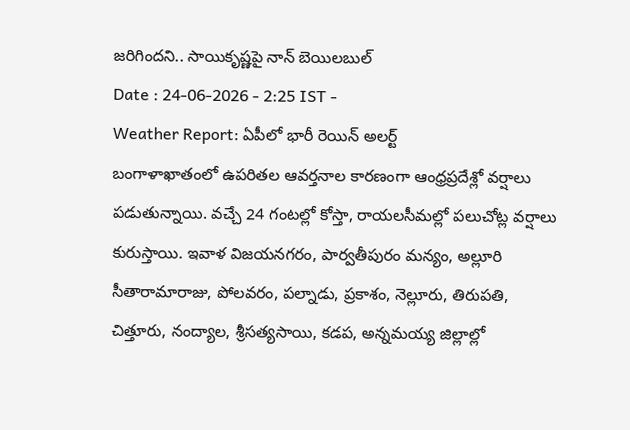జరిగిందని.. సాయికృష్ణపై నాన్ బెయిలబుల్
Date : 24-06-2026 - 2:25 IST -
Weather Report: ఏపీలో భారీ రెయిన్ అలర్ట్
బంగాళాఖాతంలో ఉపరితల ఆవర్తనాల కారణంగా ఆంధ్రప్రదేశ్లో వర్షాలు పడుతున్నాయి. వచ్చే 24 గంటల్లో కోస్తా, రాయలసీమల్లో పలుచోట్ల వర్షాలు కురుస్తాయి. ఇవాళ విజయనగరం, పార్వతీపురం మన్యం, అల్లూరి సీతారామారాజు, పోలవరం, పల్నాడు, ప్రకాశం, నెల్లూరు, తిరుపతి, చిత్తూరు, నంద్యాల, శ్రీసత్యసాయి, కడప, అన్నమయ్య జిల్లాల్లో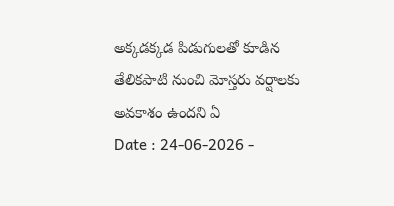అక్కడక్కడ పిడుగులతో కూడిన తేలికపాటి నుంచి మోస్తరు వర్షాలకు అవకాశం ఉందని ఏ
Date : 24-06-2026 -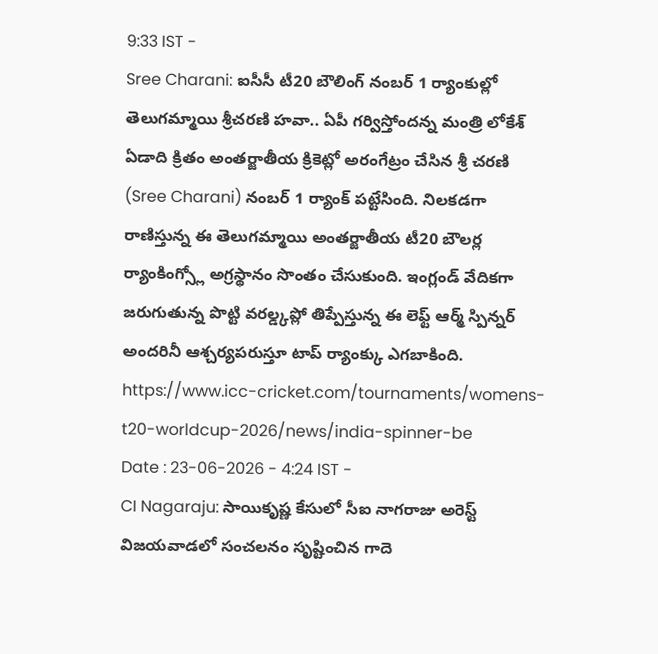9:33 IST -
Sree Charani: ఐసీసీ టీ20 బౌలింగ్ నంబర్ 1 ర్యాంకుల్లో తెలుగమ్మాయి శ్రీచరణి హవా.. ఏపీ గర్విస్తోందన్న మంత్రి లోకేశ్
ఏడాది క్రితం అంతర్జాతీయ క్రికెట్లో అరంగేట్రం చేసిన శ్రీ చరణి (Sree Charani) నంబర్ 1 ర్యాంక్ పట్టేసింది. నిలకడగా రాణిస్తున్న ఈ తెలుగమ్మాయి అంతర్జాతీయ టీ20 బౌలర్ల ర్యాంకింగ్స్లో అగ్రస్థానం సొంతం చేసుకుంది. ఇంగ్లండ్ వేదికగా జరుగుతున్న పొట్టి వరల్డ్కప్లో తిప్పేస్తున్న ఈ లెఫ్ట్ ఆర్మ్ స్పిన్నర్ అందరినీ ఆశ్చర్యపరుస్తూ టాప్ ర్యాంక్కు ఎగబాకింది. https://www.icc-cricket.com/tournaments/womens-t20-worldcup-2026/news/india-spinner-be
Date : 23-06-2026 - 4:24 IST -
CI Nagaraju: సాయికృష్ణ కేసులో సీఐ నాగరాజు అరెస్ట్
విజయవాడలో సంచలనం సృష్టించిన గాదె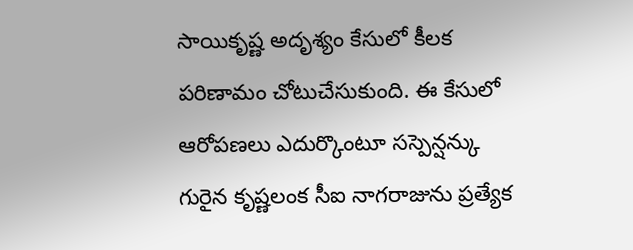సాయికృష్ణ అదృశ్యం కేసులో కీలక పరిణామం చోటుచేసుకుంది. ఈ కేసులో ఆరోపణలు ఎదుర్కొంటూ సస్పెన్షన్కు గురైన కృష్ణలంక సీఐ నాగరాజును ప్రత్యేక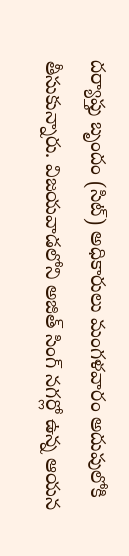దర్యాప్తు బృందం (సిట్) అధికారులు మంగళవారం అదుపులోకి తీసుకున్నారు. విజయవాడలోని అజిత్ సింగ్ నగర్లో ఉన్న ఆయన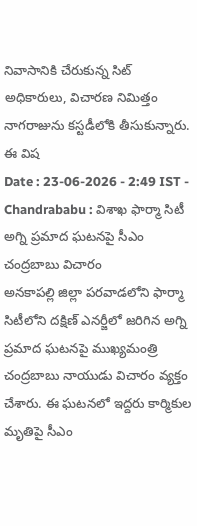నివాసానికి చేరుకున్న సిట్ అధికారులు, విచారణ నిమిత్తం నాగరాజును కస్టడీలోకి తీసుకున్నారు. ఈ విష
Date : 23-06-2026 - 2:49 IST -
Chandrababu : విశాఖ ఫార్మా సిటీ అగ్ని ప్రమాద ఘటనపై సీఎం చంద్రబాబు విచారం
అనకాపల్లి జిల్లా పరవాడలోని ఫార్మా సిటీలోని దక్షిణ్ ఎనర్జీలో జరిగిన అగ్ని ప్రమాద ఘటనపై ముఖ్యమంత్రి చంద్రబాబు నాయుడు విచారం వ్యక్తం చేశారు. ఈ ఘటనలో ఇద్దరు కార్మికుల మృతిపై సీఎం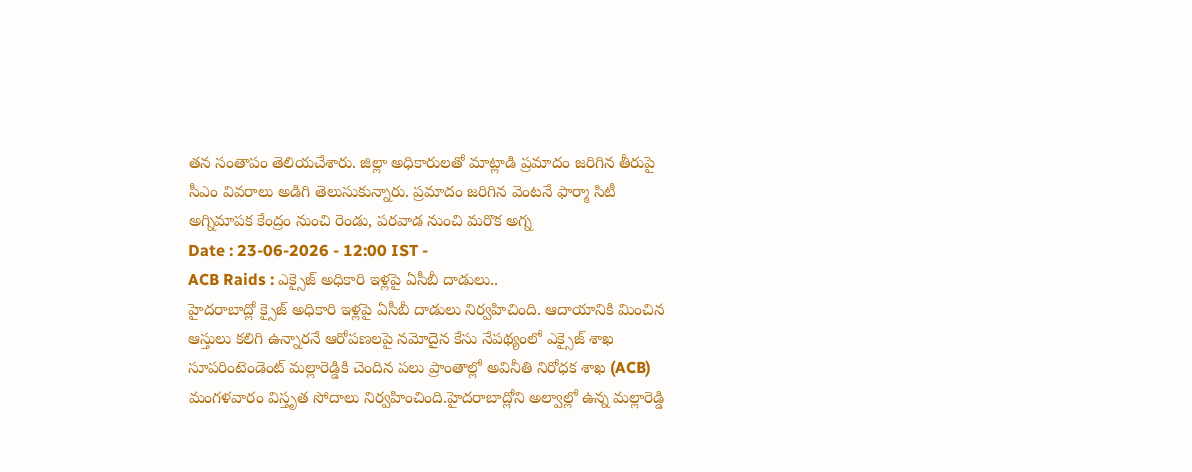తన సంతాపం తెలియచేశారు. జిల్లా అధికారులతో మాట్లాడి ప్రమాదం జరిగిన తీరుపై సీఎం వివరాలు అడిగి తెలుసుకున్నారు. ప్రమాదం జరిగిన వెంటనే ఫార్మా సిటీ అగ్నిమాపక కేంద్రం నుంచి రెండు, పరవాడ నుంచి మరొక అగ్న
Date : 23-06-2026 - 12:00 IST -
ACB Raids : ఎక్సైజ్ అధికారి ఇళ్లపై ఏసీబీ దాడులు..
హైదరాబాద్లో క్సైజ్ అధికారి ఇళ్లపై ఏసీబీ దాడులు నిర్వహిచింది. ఆదాయానికి మించిన ఆస్తులు కలిగి ఉన్నారనే ఆరోపణలపై నమోదైన కేసు నేపథ్యంలో ఎక్సైజ్ శాఖ సూపరింటెండెంట్ మల్లారెడ్డికి చెందిన పలు ప్రాంతాల్లో అవినీతి నిరోధక శాఖ (ACB) మంగళవారం విస్తృత సోదాలు నిర్వహించింది.హైదరాబాద్లోని అల్వాల్లో ఉన్న మల్లారెడ్డి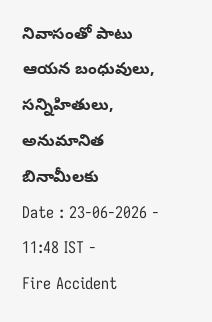నివాసంతో పాటు ఆయన బంధువులు, సన్నిహితులు, అనుమానిత బినామీలకు
Date : 23-06-2026 - 11:48 IST -
Fire Accident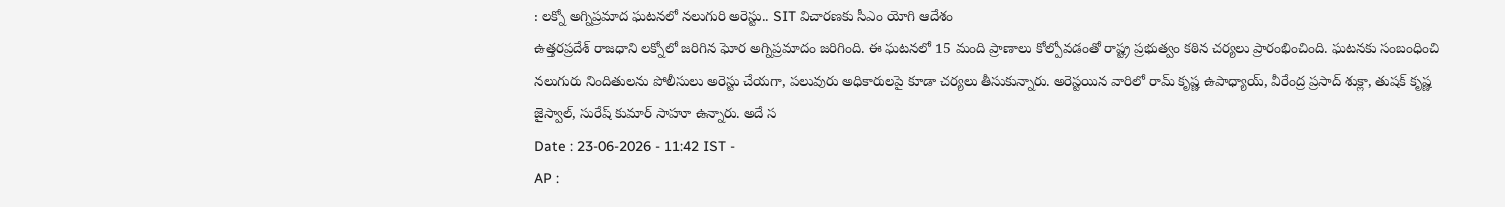: లక్నో అగ్నిప్రమాద ఘటనలో నలుగురి అరెస్టు.. SIT విచారణకు సీఎం యోగి ఆదేశం
ఉత్తరప్రదేశ్ రాజధాని లక్నోలో జరిగిన ఘోర అగ్నిప్రమాదం జరిగింది. ఈ ఘటనలో 15 మంది ప్రాణాలు కోల్పోవడంతో రాష్ట్ర ప్రభుత్వం కఠిన చర్యలు ప్రారంభించింది. ఘటనకు సంబంధించి నలుగురు నిందితులను పోలీసులు అరెస్టు చేయగా, పలువురు అధికారులపై కూడా చర్యలు తీసుకున్నారు. అరెస్టయిన వారిలో రామ్ కృష్ణ ఉపాధ్యాయ్, వీరేంద్ర ప్రసాద్ శుక్లా, తుషక్ కృష్ణ జైస్వాల్, సురేష్ కుమార్ సాహూ ఉన్నారు. అదే స
Date : 23-06-2026 - 11:42 IST -
AP :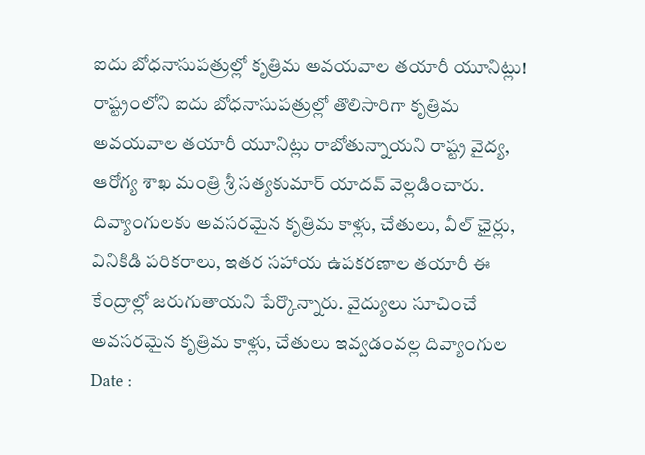ఐదు బోధనాసుపత్రుల్లో కృత్రిమ అవయవాల తయారీ యూనిట్లు!
రాష్ట్రంలోని ఐదు బోధనాసుపత్రుల్లో తొలిసారిగా కృత్రిమ అవయవాల తయారీ యూనిట్లు రాబోతున్నాయని రాష్ట్ర వైద్య, ఆరోగ్య శాఖ మంత్రి శ్రీ సత్యకుమార్ యాదవ్ వెల్లడించారు. దివ్యాంగులకు అవసరమైన కృత్రిమ కాళ్లు, చేతులు, వీల్ ఛైర్లు, వినికిడి పరికరాలు, ఇతర సహాయ ఉపకరణాల తయారీ ఈ కేంద్రాల్లో జరుగుతాయని పేర్కొన్నారు. వైద్యులు సూచించే అవసరమైన కృత్రిమ కాళ్లు, చేతులు ఇవ్వడంవల్ల దివ్యాంగుల
Date :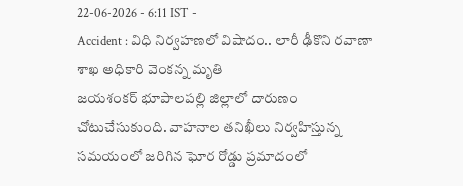22-06-2026 - 6:11 IST -
Accident : విధి నిర్వహణలో విషాదం.. లారీ ఢీకొని రవాణా శాఖ అధికారి వెంకన్న మృతి
జయశంకర్ భూపాలపల్లి జిల్లాలో దారుణం చోటుచేసుకుంది. వాహనాల తనిఖీలు నిర్వహిస్తున్న సమయంలో జరిగిన ఘోర రోడ్డు ప్రమాదంలో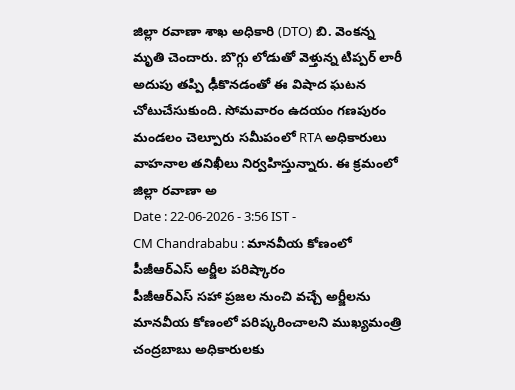జిల్లా రవాణా శాఖ అధికారి (DTO) బి. వెంకన్న మృతి చెందారు. బొగ్గు లోడుతో వెళ్తున్న టిప్పర్ లారీ అదుపు తప్పి ఢీకొనడంతో ఈ విషాద ఘటన చోటుచేసుకుంది. సోమవారం ఉదయం గణపురం మండలం చెల్పూరు సమీపంలో RTA అధికారులు వాహనాల తనిఖీలు నిర్వహిస్తున్నారు. ఈ క్రమంలో జిల్లా రవాణా అ
Date : 22-06-2026 - 3:56 IST -
CM Chandrababu : మానవీయ కోణంలో పీజీఆర్ఎస్ అర్జీల పరిష్కారం
పీజీఆర్ఎస్ సహా ప్రజల నుంచి వచ్చే అర్జీలను మానవీయ కోణంలో పరిష్కరించాలని ముఖ్యమంత్రి చంద్రబాబు అధికారులకు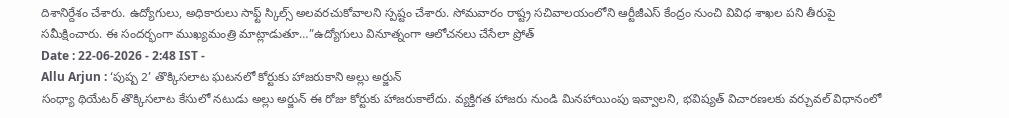దిశానిర్దేశం చేశారు. ఉద్యోగులు, అధికారులు సాఫ్ట్ స్కిల్స్ అలవరచుకోవాలని స్పష్టం చేశారు. సోమవారం రాష్ట్ర సచివాలయంలోని ఆర్టీజీఎస్ కేంద్రం నుంచి వివిధ శాఖల పని తీరుపై సమీక్షించారు. ఈ సందర్భంగా ముఖ్యమంత్రి మాట్లాడుతూ…”ఉద్యోగులు వినూత్నంగా ఆలోచనలు చేసేలా ప్రోత్
Date : 22-06-2026 - 2:48 IST -
Allu Arjun : ‘పుష్ప 2’ తొక్కిసలాట ఘటనలో కోర్టుకు హాజరుకాని అల్లు అర్జున్
సంధ్యా థియేటర్ తొక్కిసలాట కేసులో నటుడు అల్లు అర్జున్ ఈ రోజు కోర్టుకు హాజరుకాలేదు. వ్యక్తిగత హాజరు నుండి మినహాయింపు ఇవ్వాలని, భవిష్యత్ విచారణలకు వర్చువల్ విధానంలో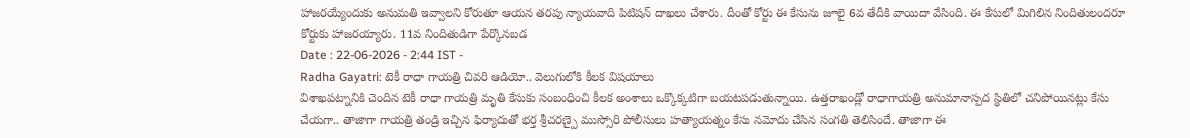హాజరయ్యేందుకు అనుమతి ఇవ్వాలని కోరుతూ ఆయన తరపు న్యాయవాది పిటిషన్ దాఖలు చేశారు. దీంతో కోర్టు ఈ కేసును జూలై 6వ తేదీకి వాయిదా వేసింది. ఈ కేసులో మిగిలిన నిందితులందరూ కోర్టుకు హాజరయ్యారు. 11వ నిందితుడిగా పేర్కొనబడ
Date : 22-06-2026 - 2:44 IST -
Radha Gayatri: టెకీ రాధా గాయత్రి చివరి ఆడియో.. వెలుగులోకి కీలక విషయాలు
విశాఖపట్నానికి చెందిన టెకీ రాధా గాయత్రి మృతి కేసుకు సంబంధించి కీలక అంశాలు ఒక్కొక్కటిగా బయటపడుతున్నాయి. ఉత్తరాఖండ్లో రాధాగాయత్రి అనుమానాస్పద స్థితిలో చనిపోయినట్లు కేసు చేయగా.. తాజాగా గాయత్రి తండ్రి ఇచ్చిన ఫిర్యాదుతో భర్త శ్రీచరణ్పై ముస్సోరి పోలీసులు హత్యాయత్నం కేసు నమోదు చేసిన సంగతి తెలిసిందే. తాజాగా ఈ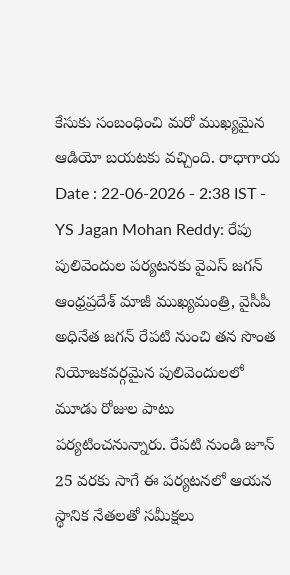కేసుకు సంబంధించి మరో ముఖ్యమైన ఆడియో బయటకు వచ్చింది. రాధాగాయ
Date : 22-06-2026 - 2:38 IST -
YS Jagan Mohan Reddy: రేపు పులివెందుల పర్యటనకు వైఎస్ జగన్
ఆంధ్రప్రదేశ్ మాజీ ముఖ్యమంత్రి, వైసీపీ అధినేత జగన్ రేపటి నుంచి తన సొంత నియోజకవర్గమైన పులివెందులలో మూడు రోజుల పాటు పర్యటించనున్నారు. రేపటి నుండి జూన్ 25 వరకు సాగే ఈ పర్యటనలో ఆయన స్థానిక నేతలతో సమీక్షలు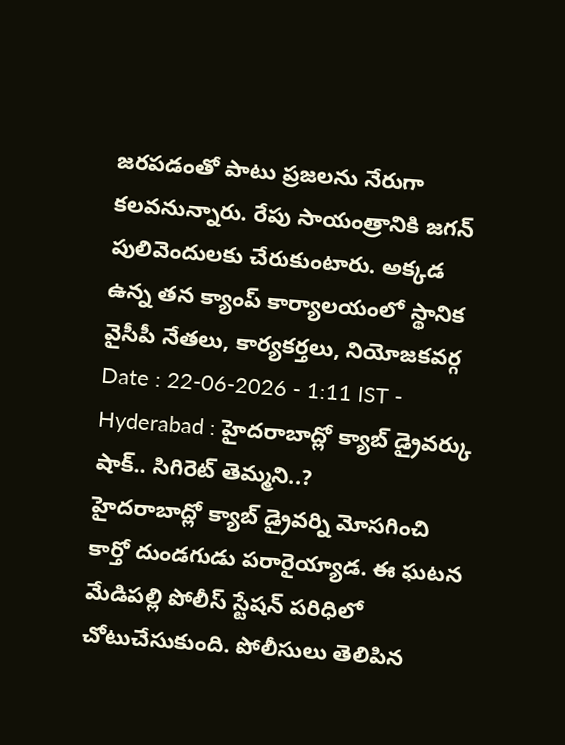జరపడంతో పాటు ప్రజలను నేరుగా కలవనున్నారు. రేపు సాయంత్రానికి జగన్ పులివెందులకు చేరుకుంటారు. అక్కడ ఉన్న తన క్యాంప్ కార్యాలయంలో స్థానిక వైసీపీ నేతలు, కార్యకర్తలు, నియోజకవర్గ
Date : 22-06-2026 - 1:11 IST -
Hyderabad : హైదరాబాద్లో క్యాబ్ డ్రైవర్కు షాక్.. సిగిరెట్ తెమ్మని..?
హైదరాబాద్లో క్యాబ్ డ్రైవర్ని మోసగించి కార్తో దుండగుడు పరారైయ్యాడ. ఈ ఘటన మేడిపల్లి పోలీస్ స్టేషన్ పరిధిలో చోటుచేసుకుంది. పోలీసులు తెలిపిన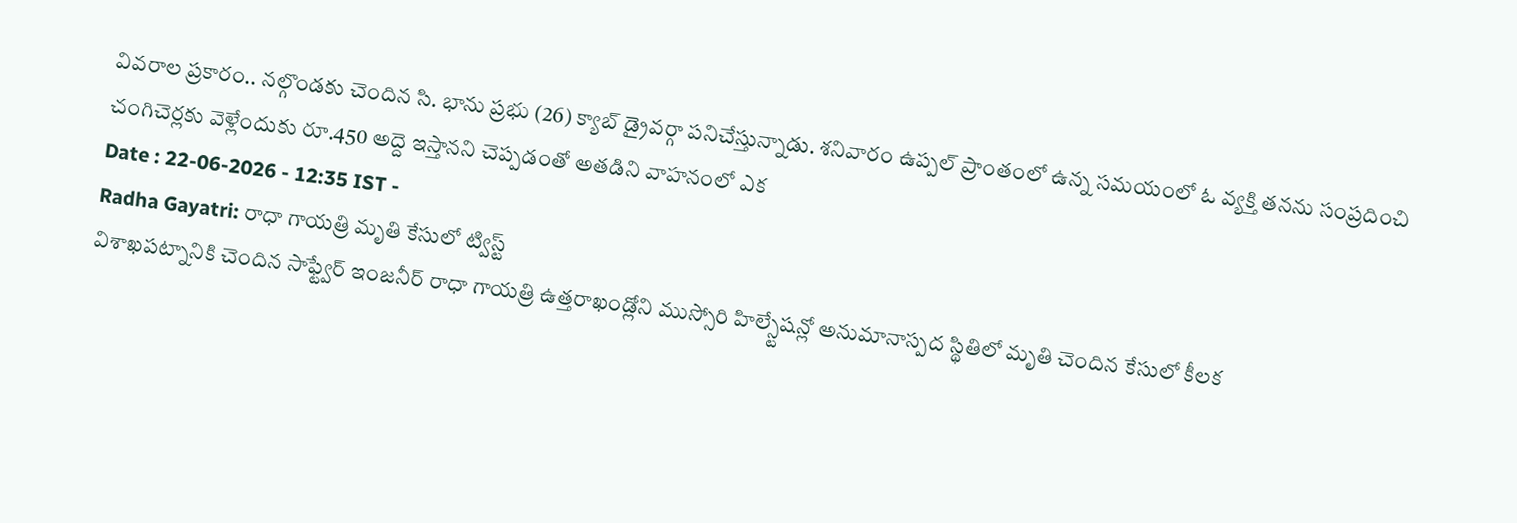వివరాల ప్రకారం.. నల్గొండకు చెందిన సి. భాను ప్రభు (26) క్యాబ్ డ్రైవర్గా పనిచేస్తున్నాడు. శనివారం ఉప్పల్ ప్రాంతంలో ఉన్న సమయంలో ఓ వ్యక్తి తనను సంప్రదించి చంగిచెర్లకు వెళ్లేందుకు రూ.450 అద్దె ఇస్తానని చెప్పడంతో అతడిని వాహనంలో ఎక
Date : 22-06-2026 - 12:35 IST -
Radha Gayatri: రాధా గాయత్రి మృతి కేసులో ట్విస్ట్
విశాఖపట్నానికి చెందిన సాఫ్ట్వేర్ ఇంజనీర్ రాధా గాయత్రి ఉత్తరాఖండ్లోని ముస్సోరి హిల్స్టేషన్లో అనుమానాస్పద స్థితిలో మృతి చెందిన కేసులో కీలక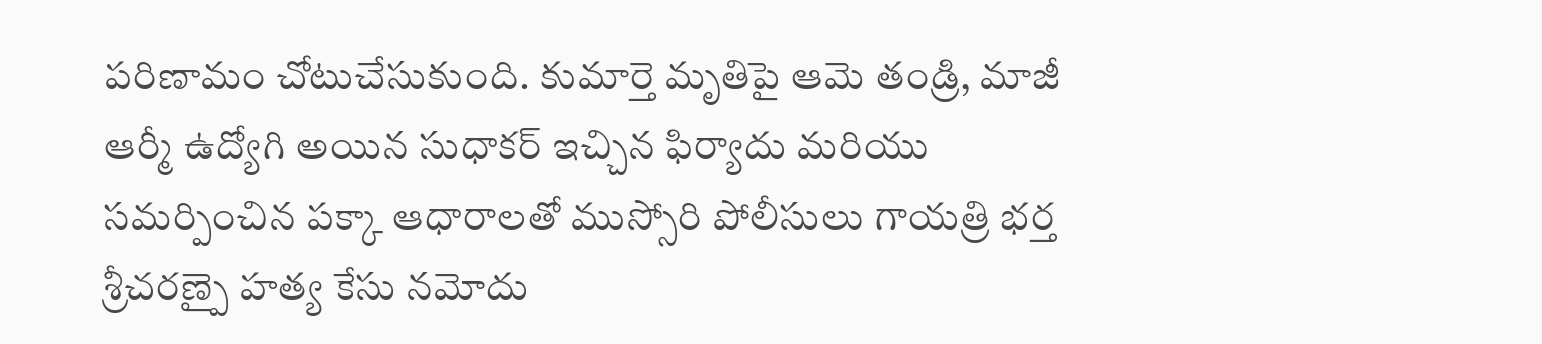పరిణామం చోటుచేసుకుంది. కుమార్తె మృతిపై ఆమె తండ్రి, మాజీ ఆర్మీ ఉద్యోగి అయిన సుధాకర్ ఇచ్చిన ఫిర్యాదు మరియు సమర్పించిన పక్కా ఆధారాలతో ముస్సోరి పోలీసులు గాయత్రి భర్త శ్రీచరణ్పై హత్య కేసు నమోదు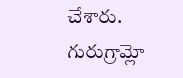చేశారు. గురుగ్రామ్లో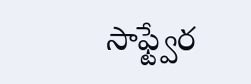సాఫ్ట్వేర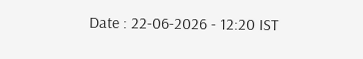Date : 22-06-2026 - 12:20 IST